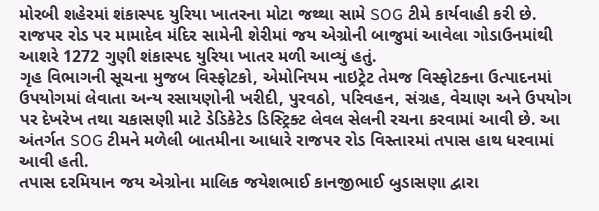મોરબી શહેરમાં શંકાસ્પદ યુરિયા ખાતરના મોટા જથ્થા સામે SOG ટીમે કાર્યવાહી કરી છે. રાજપર રોડ પર મામાદેવ મંદિર સામેની શેરીમાં જય એગ્રોની બાજુમાં આવેલા ગોડાઉનમાંથી આશરે 1272 ગુણી શંકાસ્પદ યુરિયા ખાતર મળી આવ્યું હતું.
ગૃહ વિભાગની સૂચના મુજબ વિસ્ફોટકો, એમોનિયમ નાઇટ્રેટ તેમજ વિસ્ફોટકના ઉત્પાદનમાં ઉપયોગમાં લેવાતા અન્ય રસાયણોની ખરીદી, પુરવઠો, પરિવહન, સંગ્રહ, વેચાણ અને ઉપયોગ પર દેખરેખ તથા ચકાસણી માટે ડેડિકેટેડ ડિસ્ટ્રિક્ટ લેવલ સેલની રચના કરવામાં આવી છે. આ અંતર્ગત SOG ટીમને મળેલી બાતમીના આધારે રાજપર રોડ વિસ્તારમાં તપાસ હાથ ધરવામાં આવી હતી.
તપાસ દરમિયાન જય એગ્રોના માલિક જયેશભાઈ કાનજીભાઈ બુડાસણા દ્વારા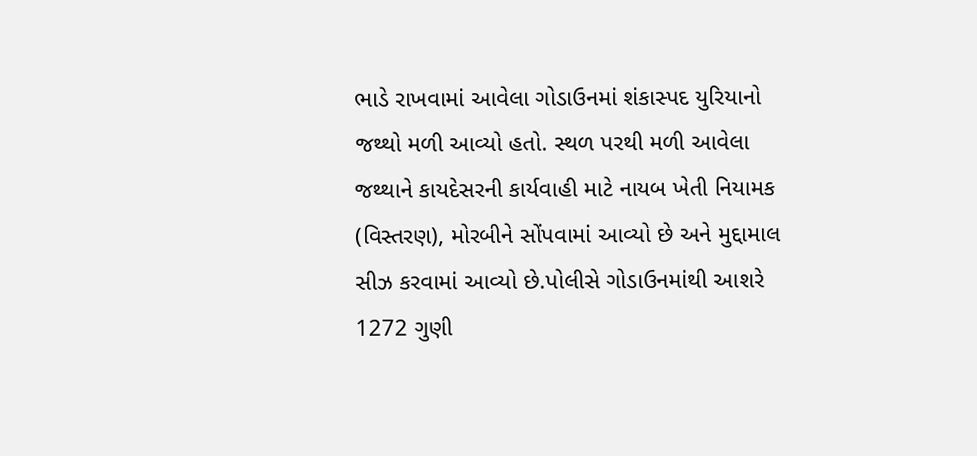ભાડે રાખવામાં આવેલા ગોડાઉનમાં શંકાસ્પદ યુરિયાનો જથ્થો મળી આવ્યો હતો. સ્થળ પરથી મળી આવેલા જથ્થાને કાયદેસરની કાર્યવાહી માટે નાયબ ખેતી નિયામક (વિસ્તરણ), મોરબીને સોંપવામાં આવ્યો છે અને મુદ્દામાલ સીઝ કરવામાં આવ્યો છે.પોલીસે ગોડાઉનમાંથી આશરે 1272 ગુણી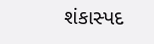શંકાસ્પદ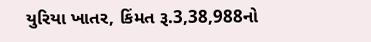યુરિયા ખાતર, કિંમત રૂ.3,38,988નો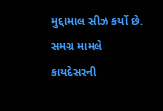મુદ્દામાલ સીઝ કર્યો છે. સમગ્ર મામલે કાયદેસરની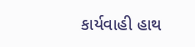કાર્યવાહી હાથ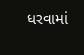ધરવામાં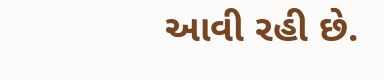આવી રહી છે.